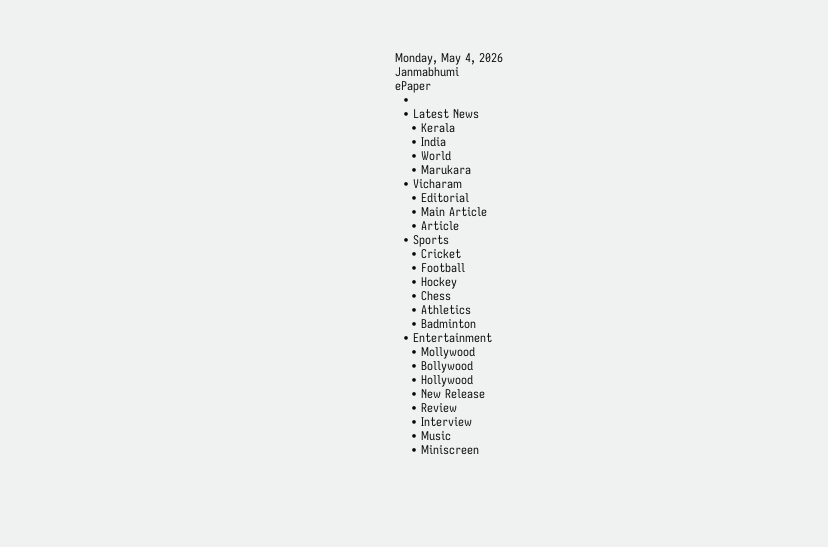Monday, May 4, 2026
Janmabhumi
ePaper
  •
  • Latest News
    • Kerala
    • India
    • World
    • Marukara
  • Vicharam
    • Editorial
    • Main Article
    • Article
  • Sports
    • Cricket
    • Football
    • Hockey
    • Chess
    • Athletics
    • Badminton
  • Entertainment
    • Mollywood
    • Bollywood
    • Hollywood
    • New Release
    • Review
    • Interview
    • Music
    • Miniscreen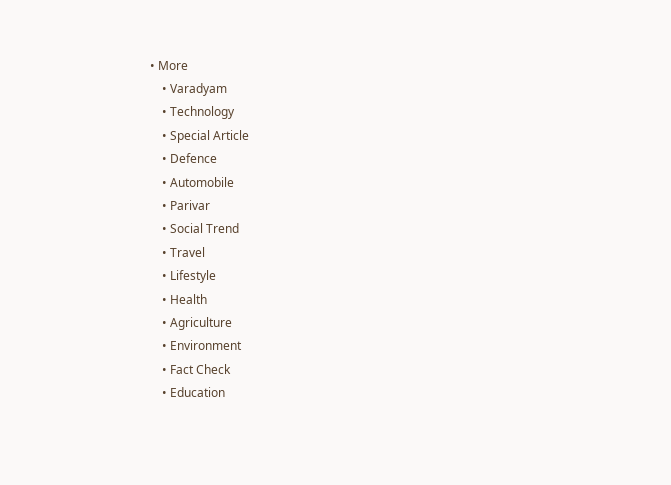• More
    • Varadyam
    • Technology
    • Special Article
    • Defence
    • Automobile
    • Parivar
    • Social Trend
    • Travel
    • Lifestyle
    • Health
    • Agriculture
    • Environment
    • Fact Check
    • Education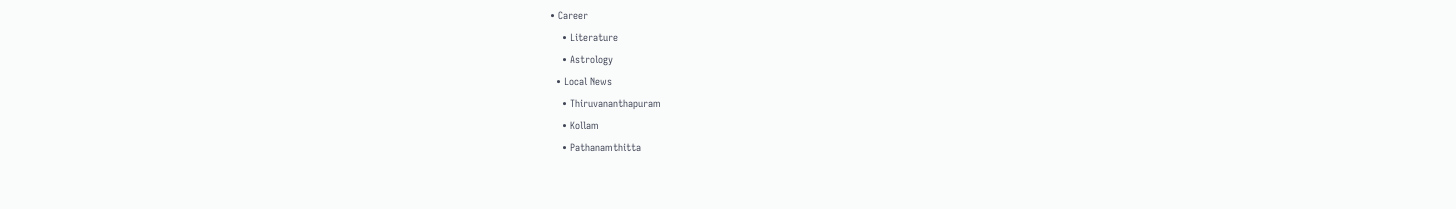• Career
    • Literature
    • Astrology
  • Local News
    • Thiruvananthapuram
    • Kollam
    • Pathanamthitta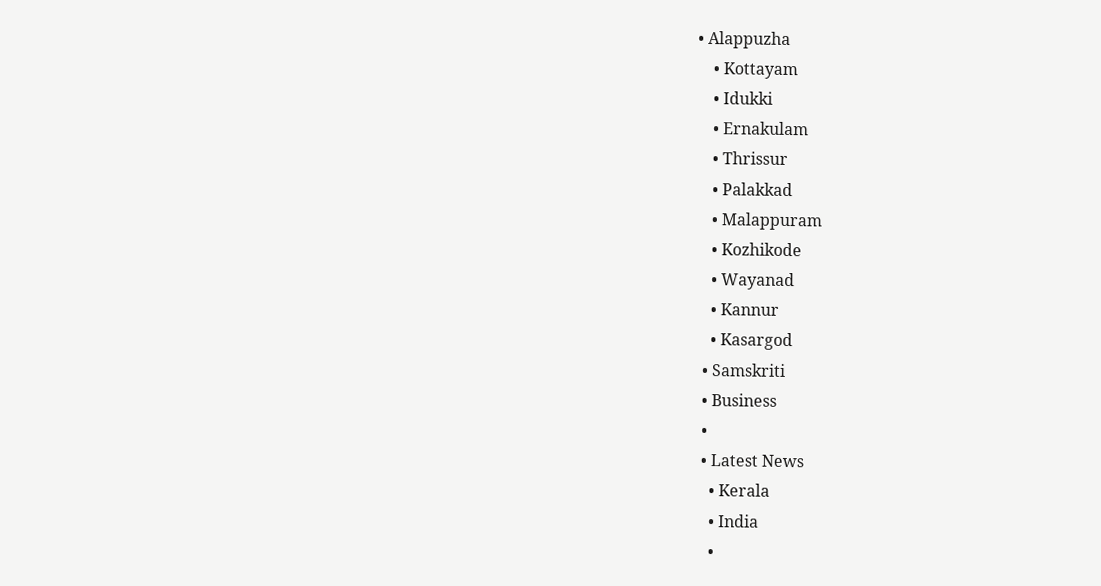• Alappuzha
    • Kottayam
    • Idukki
    • Ernakulam
    • Thrissur
    • Palakkad
    • Malappuram
    • Kozhikode
    • Wayanad
    • Kannur
    • Kasargod
  • Samskriti
  • Business
  •
  • Latest News
    • Kerala
    • India
    •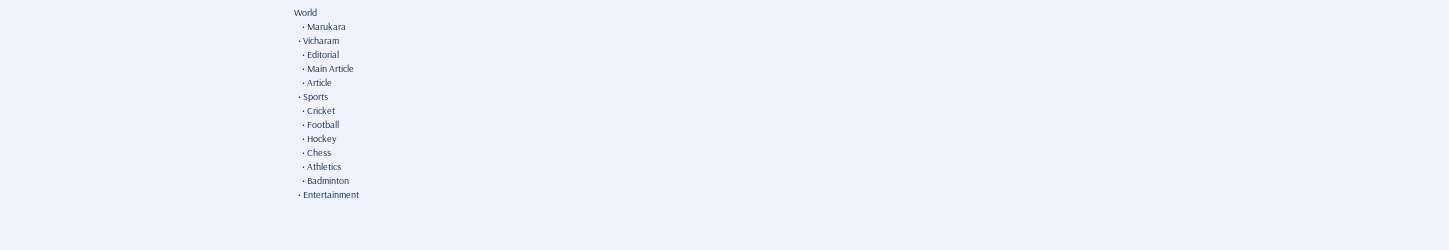World
    • Marukara
  • Vicharam
    • Editorial
    • Main Article
    • Article
  • Sports
    • Cricket
    • Football
    • Hockey
    • Chess
    • Athletics
    • Badminton
  • Entertainment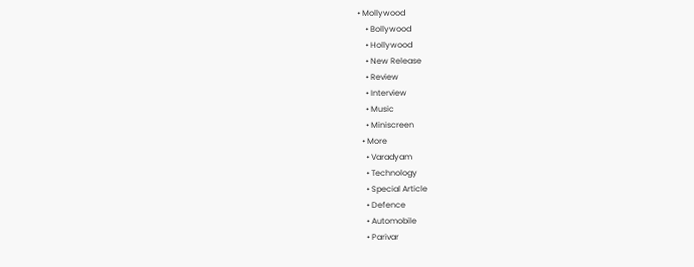• Mollywood
    • Bollywood
    • Hollywood
    • New Release
    • Review
    • Interview
    • Music
    • Miniscreen
  • More
    • Varadyam
    • Technology
    • Special Article
    • Defence
    • Automobile
    • Parivar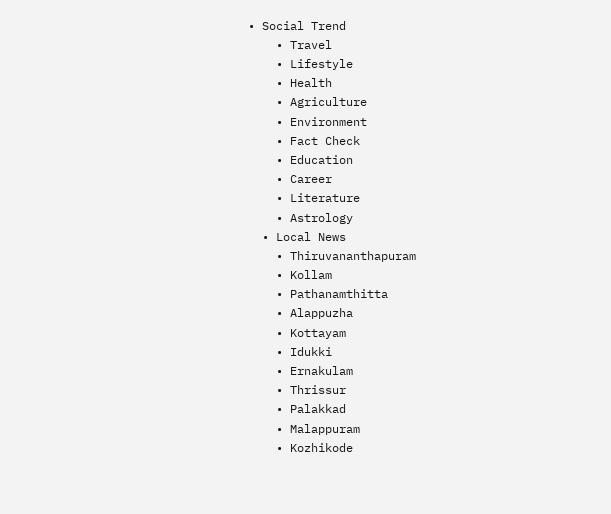• Social Trend
    • Travel
    • Lifestyle
    • Health
    • Agriculture
    • Environment
    • Fact Check
    • Education
    • Career
    • Literature
    • Astrology
  • Local News
    • Thiruvananthapuram
    • Kollam
    • Pathanamthitta
    • Alappuzha
    • Kottayam
    • Idukki
    • Ernakulam
    • Thrissur
    • Palakkad
    • Malappuram
    • Kozhikode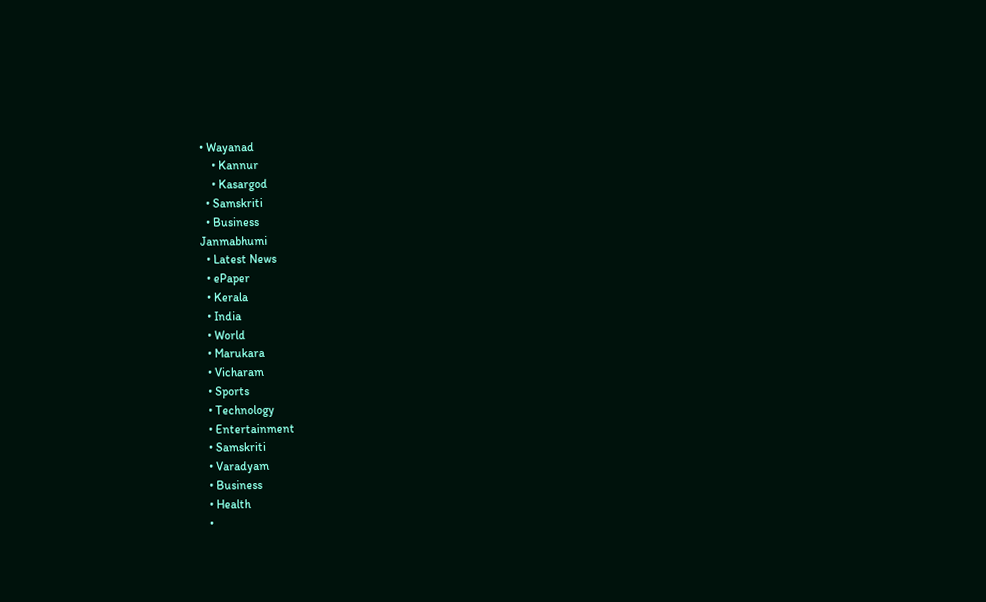• Wayanad
    • Kannur
    • Kasargod
  • Samskriti
  • Business
Janmabhumi
  • Latest News
  • ePaper
  • Kerala
  • India
  • World
  • Marukara
  • Vicharam
  • Sports
  • Technology
  • Entertainment
  • Samskriti
  • Varadyam
  • Business
  • Health
  •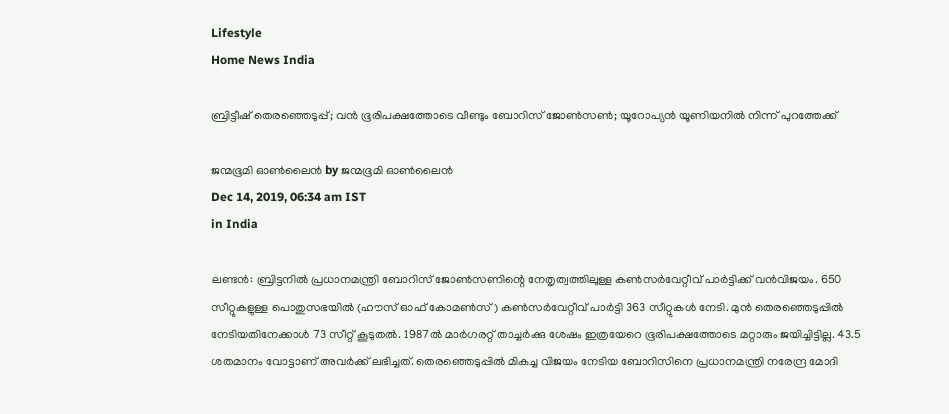Lifestyle
Home News India

ബ്രിട്ടീഷ് തെരഞ്ഞെടുപ്പ്; വന്‍ ഭൂരിപക്ഷത്തോടെ വീണ്ടും ബോറിസ് ജോണ്‍സണ്‍; യൂറോപ്യന്‍ യൂണിയനില്‍ നിന്ന് പുറത്തേക്ക്

ജന്മഭൂമി ഓണ്‍ലൈന്‍ by ജന്മഭൂമി ഓണ്‍ലൈന്‍
Dec 14, 2019, 06:34 am IST
in India

ലണ്ടന്‍: ബ്രിട്ടനില്‍ പ്രധാനമന്ത്രി ബോറിസ് ജോണ്‍സണിന്റെ നേതൃത്വത്തിലുള്ള കണ്‍സര്‍വേറ്റീവ് പാര്‍ട്ടിക്ക് വന്‍വിജയം. 650 സീറ്റുകളുള്ള പൊതുസഭയില്‍ (ഹൗസ് ഓഫ് കോമണ്‍സ്) കണ്‍സര്‍വേറ്റീവ് പാര്‍ട്ടി 363 സീറ്റുകള്‍ നേടി. മുന്‍ തെരഞ്ഞെടുപ്പില്‍ നേടിയതിനേക്കാള്‍ 73 സീറ്റ് കൂടുതല്‍. 1987ല്‍ മാര്‍ഗരറ്റ് താച്ചര്‍ക്കു ശേഷം ഇത്രയേറെ ഭൂരിപക്ഷത്തോടെ മറ്റാരും ജയിച്ചിട്ടില്ല. 43.5 ശതമാനം വോട്ടാണ് അവര്‍ക്ക് ലഭിച്ചത്. തെരഞ്ഞെടുപ്പില്‍ മികച്ച വിജയം നേടിയ ബോറിസിനെ പ്രധാനമന്ത്രി നരേന്ദ്ര മോദി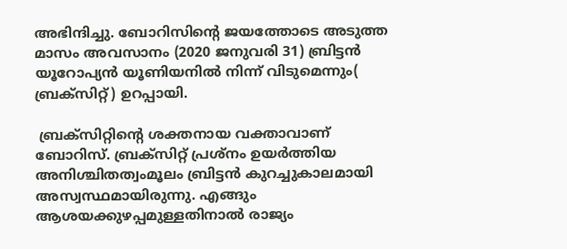അഭിന്ദിച്ചു. ബോറിസിന്റെ ജയത്തോടെ അടുത്ത മാസം അവസാനം (2020 ജനുവരി 31) ബ്രിട്ടന്‍ യൂറോപ്യന്‍ യൂണിയനില്‍ നിന്ന് വിടുമെന്നും( ബ്രക്‌സിറ്റ്) ഉറപ്പായി.

 ബ്രക്‌സിറ്റിന്റെ ശക്തനായ വക്താവാണ് ബോറിസ്. ബ്രക്‌സിറ്റ് പ്രശ്‌നം ഉയര്‍ത്തിയ  അനിശ്ചിതത്വംമൂലം ബ്രിട്ടന്‍ കുറച്ചുകാലമായി അസ്വസ്ഥമായിരുന്നു. എങ്ങും ആശയക്കുഴപ്പമുള്ളതിനാല്‍ രാജ്യം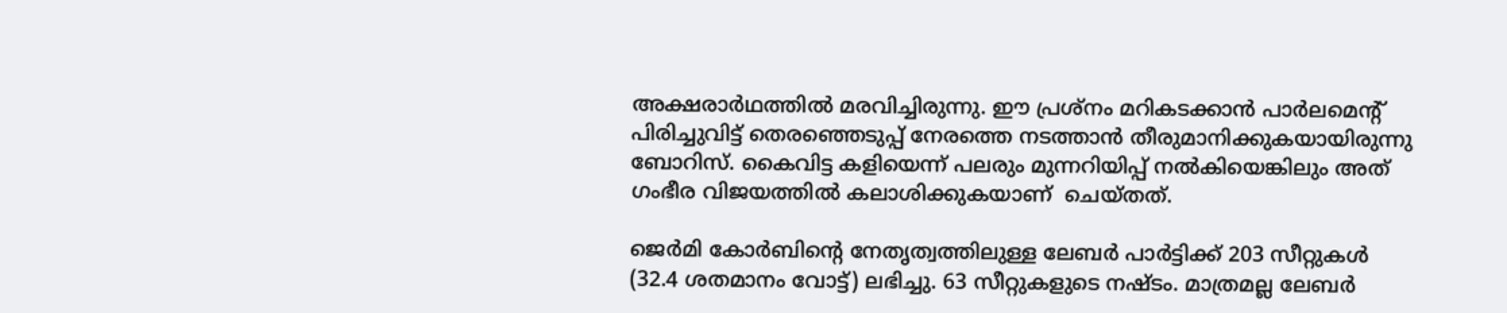അക്ഷരാര്‍ഥത്തില്‍ മരവിച്ചിരുന്നു. ഈ പ്രശ്‌നം മറികടക്കാന്‍ പാര്‍ലമെന്റ് പിരിച്ചുവിട്ട് തെരഞ്ഞെടുപ്പ് നേരത്തെ നടത്താന്‍ തീരുമാനിക്കുകയായിരുന്നു ബോറിസ്. കൈവിട്ട കളിയെന്ന് പലരും മുന്നറിയിപ്പ് നല്‍കിയെങ്കിലും അത് ഗംഭീര വിജയത്തില്‍ കലാശിക്കുകയാണ്  ചെയ്തത്.

ജെര്‍മി കോര്‍ബിന്റെ നേതൃത്വത്തിലുള്ള ലേബര്‍ പാര്‍ട്ടിക്ക് 203 സീറ്റുകള്‍ (32.4 ശതമാനം വോട്ട്) ലഭിച്ചു. 63 സീറ്റുകളുടെ നഷ്ടം. മാത്രമല്ല ലേബര്‍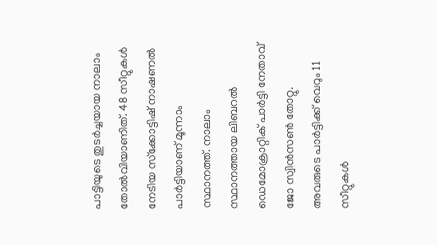പാട്ടിയുടെ തുടര്‍ച്ചയായ നാലാം തോല്‍വിയാണിത്. 48 സീറ്റുകള്‍ നേടിയ സ്‌ക്കോട്ടിഷ് നാഷണല്‍ പാര്‍ട്ടിയാണ് മൂന്നാം സ്ഥാനത്ത്. നാലാം സ്ഥാനത്തായ ലിബറല്‍ ഡെമോക്രാറ്റിക് പാര്‍ട്ടി നേതാവ് ജോ സ്വിന്‍സണ്‍ തോറ്റു. അവരുടെ പാര്‍ട്ടിക്ക് വെറും 11 സീറ്റുകള്‍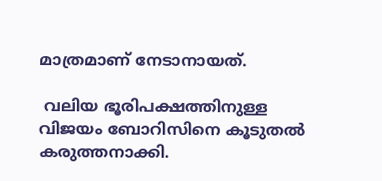മാത്രമാണ് നേടാനായത്.

 വലിയ ഭൂരിപക്ഷത്തിനുള്ള വിജയം ബോറിസിനെ കൂടുതല്‍ കരുത്തനാക്കി.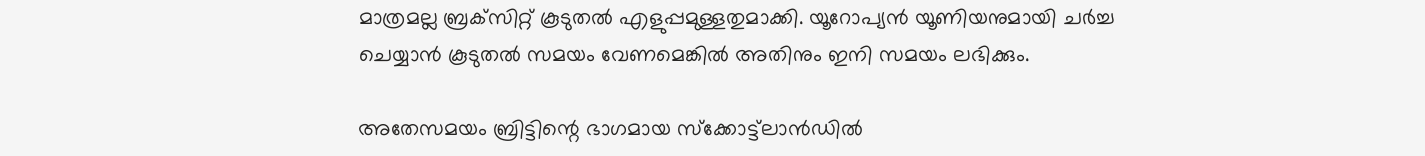മാത്രമല്ല ബ്രക്‌സിറ്റ് കൂടുതല്‍ എളുപ്പമുള്ളതുമാക്കി. യൂറോപ്യന്‍ യൂണിയനുമായി ചര്‍ച്ച ചെയ്യാന്‍ കൂടുതല്‍ സമയം വേണമെങ്കില്‍ അതിനും ഇനി സമയം ലഭിക്കും.

അതേസമയം ബ്രിട്ടിന്റെ ഭാഗമായ സ്‌ക്കോട്ട്‌ലാന്‍ഡില്‍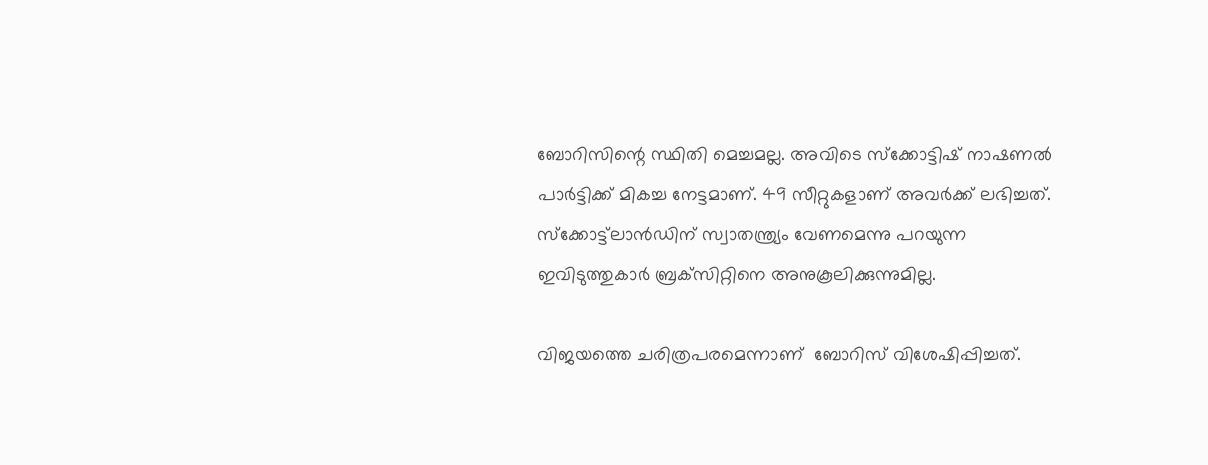ബോറിസിന്റെ സ്ഥിതി മെച്ചമല്ല. അവിടെ സ്‌ക്കോട്ടിഷ് നാഷണല്‍ പാര്‍ട്ടിക്ക് മികച്ച നേട്ടമാണ്. 49 സീറ്റുകളാണ് അവര്‍ക്ക് ലഭിച്ചത്. സ്‌ക്കോട്ട്‌ലാന്‍ഡിന് സ്വാതന്ത്ര്യം വേണമെന്നു പറയുന്ന ഇവിടുത്തുകാര്‍ ബ്രക്‌സിറ്റിനെ അനുകൂലിക്കുന്നുമില്ല.

വിജയത്തെ ചരിത്രപരമെന്നാണ്  ബോറിസ് വിശേഷിപ്പിച്ചത്.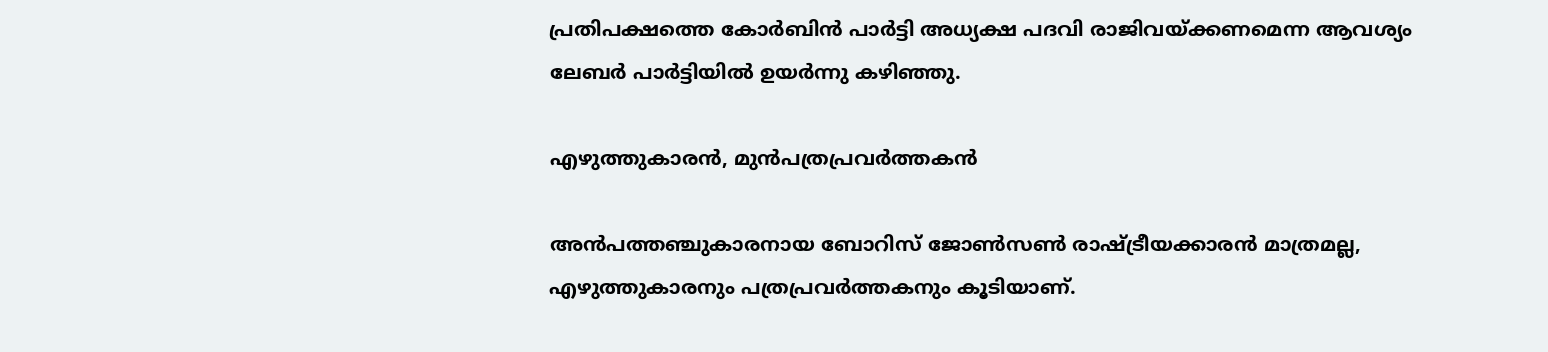പ്രതിപക്ഷത്തെ കോര്‍ബിന്‍ പാര്‍ട്ടി അധ്യക്ഷ പദവി രാജിവയ്‌ക്കണമെന്ന ആവശ്യം ലേബര്‍ പാര്‍ട്ടിയില്‍ ഉയര്‍ന്നു കഴിഞ്ഞു.

എഴുത്തുകാരന്‍, മുന്‍പത്രപ്രവര്‍ത്തകന്‍

അന്‍പത്തഞ്ചുകാരനായ ബോറിസ് ജോണ്‍സണ്‍ രാഷ്‌ട്രീയക്കാരന്‍ മാത്രമല്ല, എഴുത്തുകാരനും പത്രപ്രവര്‍ത്തകനും കൂടിയാണ്.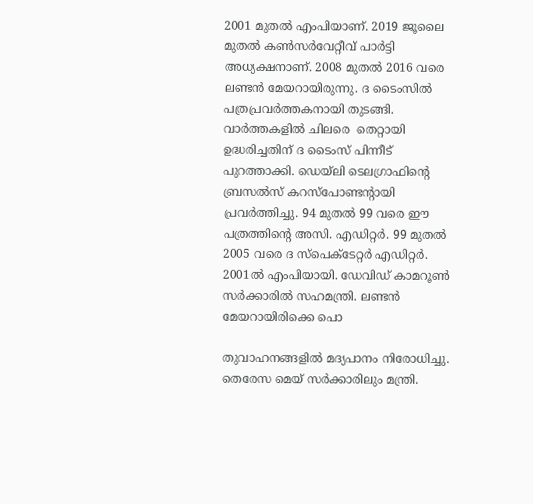2001 മുതല്‍ എംപിയാണ്. 2019 ജൂലൈ മുതല്‍ കണ്‍സര്‍വേറ്റീവ് പാര്‍ട്ടി അധ്യക്ഷനാണ്. 2008 മുതല്‍ 2016 വരെ ലണ്ടന്‍ മേയറായിരുന്നു. ദ ടൈംസില്‍ പത്രപ്രവര്‍ത്തകനായി തുടങ്ങി. വാര്‍ത്തകളില്‍ ചിലരെ  തെറ്റായി ഉദ്ധരിച്ചതിന് ദ ടൈംസ് പിന്നീട് പുറത്താക്കി. ഡെയ്‌ലി ടെലഗ്രാഫിന്റെ ബ്രസല്‍സ് കറസ്‌പോണ്ടന്റായി പ്രവര്‍ത്തിച്ചു. 94 മുതല്‍ 99 വരെ ഈ പത്രത്തിന്റെ അസി. എഡിറ്റര്‍. 99 മുതല്‍ 2005 വരെ ദ സ്‌പെക്‌ടേറ്റര്‍ എഡിറ്റര്‍. 2001ല്‍ എംപിയായി. ഡേവിഡ് കാമറൂണ്‍ സര്‍ക്കാരില്‍ സഹമന്ത്രി. ലണ്ടന്‍ മേയറായിരിക്കെ പൊ

തുവാഹനങ്ങളില്‍ മദ്യപാനം നിരോധിച്ചു. തെരേസ മെയ് സര്‍ക്കാരിലും മന്ത്രി.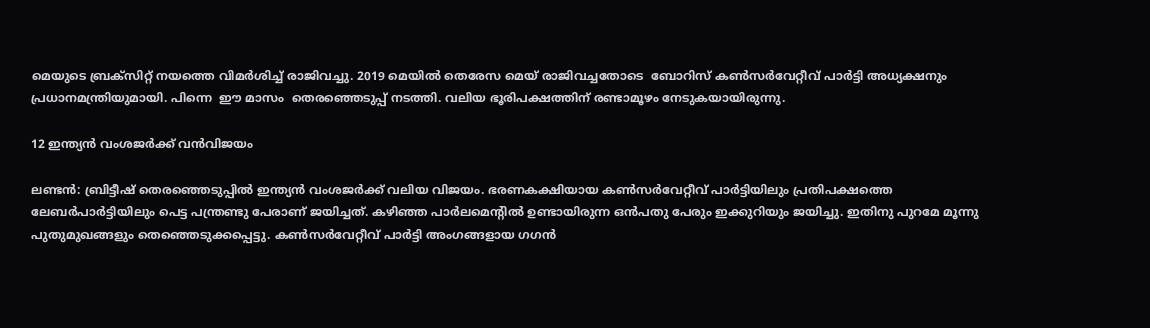മെയുടെ ബ്രക്‌സിറ്റ് നയത്തെ വിമര്‍ശിച്ച് രാജിവച്ചു. 2019 മെയില്‍ തെരേസ മെയ് രാജിവച്ചതോടെ  ബോറിസ് കണ്‍സര്‍വേറ്റീവ് പാര്‍ട്ടി അധ്യക്ഷനും പ്രധാനമന്ത്രിയുമായി. പിന്നെ  ഈ മാസം  തെരഞ്ഞെടുപ്പ് നടത്തി. വലിയ ഭൂരിപക്ഷത്തിന് രണ്ടാമൂഴം നേടുകയായിരുന്നു.

12 ഇന്ത്യന്‍ വംശജര്‍ക്ക് വന്‍വിജയം

ലണ്ടന്‍: ബ്രിട്ടീഷ് തെരഞ്ഞെടുപ്പില്‍ ഇന്ത്യന്‍ വംശജര്‍ക്ക് വലിയ വിജയം. ഭരണകക്ഷിയായ കണ്‍സര്‍വേറ്റീവ് പാര്‍ട്ടിയിലും പ്രതിപക്ഷത്തെ  ലേബര്‍പാര്‍ട്ടിയിലും പെട്ട പന്ത്രണ്ടു പേരാണ് ജയിച്ചത്. കഴിഞ്ഞ പാര്‍ലമെന്റില്‍ ഉണ്ടായിരുന്ന ഒന്‍പതു പേരും ഇക്കുറിയും ജയിച്ചു. ഇതിനു പുറമേ മൂന്നു പുതുമുഖങ്ങളും തെഞ്ഞെടുക്കപ്പെട്ടു. കണ്‍സര്‍വേറ്റീവ് പാര്‍ട്ടി അംഗങ്ങളായ ഗഗന്‍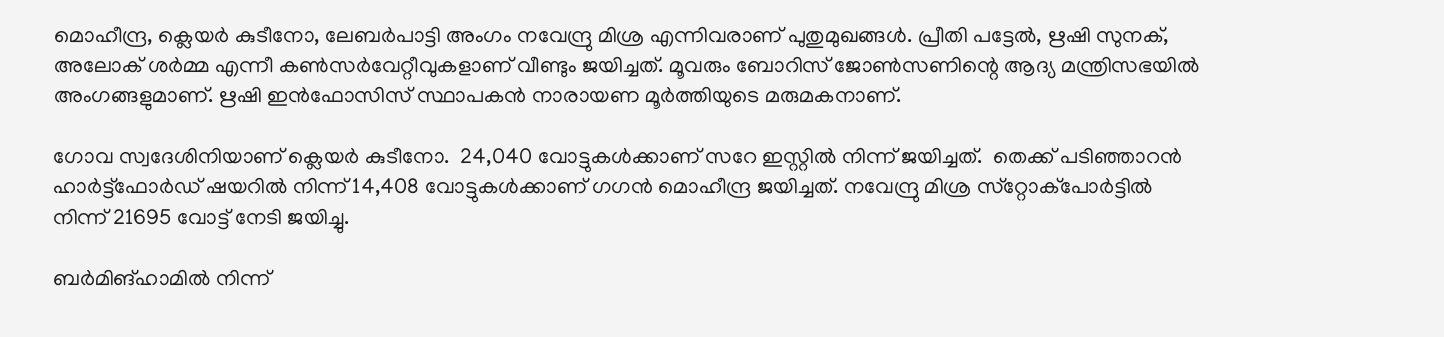മൊഹീന്ദ്ര, ക്ലെയര്‍ കുടീനോ, ലേബര്‍പാട്ടി അംഗം നവേന്ദ്രു മിശ്ര എന്നിവരാണ് പുതുമുഖങ്ങള്‍. പ്രീതി പട്ടേല്‍, ഋഷി സുനക്, അലോക് ശര്‍മ്മ എന്നീ കണ്‍സര്‍വേറ്റീവുകളാണ് വീണ്ടും ജയിച്ചത്. മൂവരും ബോറിസ് ജോണ്‍സണിന്റെ ആദ്യ മന്ത്രിസഭയില്‍ അംഗങ്ങളുമാണ്. ഋഷി ഇന്‍ഫോസിസ് സ്ഥാപകന്‍ നാരായണ മൂര്‍ത്തിയുടെ മരുമകനാണ്.

ഗോവ സ്വദേശിനിയാണ് ക്ലെയര്‍ കുടീനോ.  24,040 വോട്ടുകള്‍ക്കാണ് സറേ ഇസ്റ്റില്‍ നിന്ന് ജയിച്ചത്.  തെക്ക് പടിഞ്ഞാറന്‍ ഹാര്‍ട്ട്‌ഫോര്‍ഡ് ഷയറില്‍ നിന്ന് 14,408 വോട്ടുകള്‍ക്കാണ് ഗഗന്‍ മൊഹീന്ദ്ര ജയിച്ചത്. നവേന്ദ്രു മിശ്ര സ്‌റ്റോക്‌പോര്‍ട്ടില്‍ നിന്ന് 21695 വോട്ട് നേടി ജയിച്ചു.

ബര്‍മിങ്ഹാമില്‍ നിന്ന്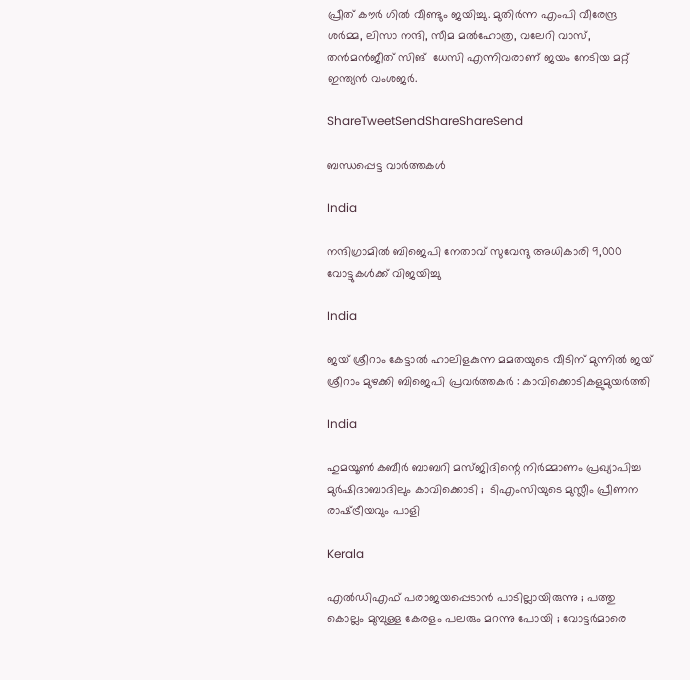പ്രീത് കൗര്‍ ഗില്‍ വീണ്ടും ജയിച്ചു. മുതിര്‍ന്ന എംപി വീരേന്ദ്ര ശര്‍മ്മ, ലിസാ നന്ദി, സീമ മല്‍ഹോത്ര, വലേറി വാസ്, തന്‍മന്‍ജീത് സിങ്  ധേസി എന്നിവരാണ് ജയം നേടിയ മറ്റ് ഇന്ത്യന്‍ വംശജര്‍.

ShareTweetSendShareShareSend

ബന്ധപ്പെട്ട വാര്‍ത്തകള്‍

India

നന്ദിഗ്രാമിൽ ബിജെപി നേതാവ് സുവേന്ദു അധികാരി 9,000 വോട്ടുകൾക്ക് വിജയിച്ചു

India

ജയ് ശ്രീറാം കേട്ടാൽ ഹാലിളകുന്ന മമതയുടെ വീടിന് മുന്നിൽ ജയ് ശ്രീറാം മുഴക്കി ബിജെപി പ്രവർത്തകർ : കാവിക്കൊടികളുമുയർത്തി

India

ഹുമയൂൺ കബീർ ബാബറി മസ്ജിദിന്റെ നിർമ്മാണം പ്രഖ്യാപിച്ച മുർഷിദാബാദിലും കാവിക്കൊടി ;  ടിഎംസിയുടെ മുസ്ലീം പ്രീണന രാഷ്‌ട്രീയവും പാളി

Kerala

എൽഡിഎഫ് പരാജയപ്പെടാൻ പാടില്ലായിരുന്നു ; പത്തു കൊല്ലം മുമ്പുള്ള കേരളം പലരും മറന്നു പോയി ; വോട്ടർമാരെ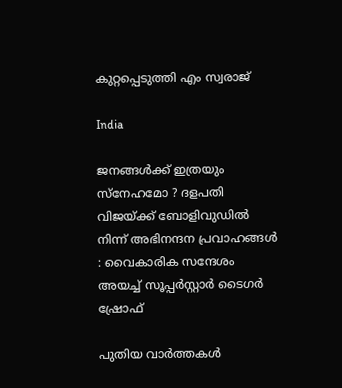കുറ്റപ്പെടുത്തി എം സ്വരാജ്

India

ജനങ്ങൾക്ക് ഇത്രയും സ്‌നേഹമോ ? ദളപതി വിജയ്‌ക്ക് ബോളിവുഡിൽ നിന്ന് അഭിനന്ദന പ്രവാഹങ്ങൾ : വൈകാരിക സന്ദേശം അയച്ച് സൂപ്പർസ്റ്റാർ ടൈഗർ ഷ്രോഫ്

പുതിയ വാര്‍ത്തകള്‍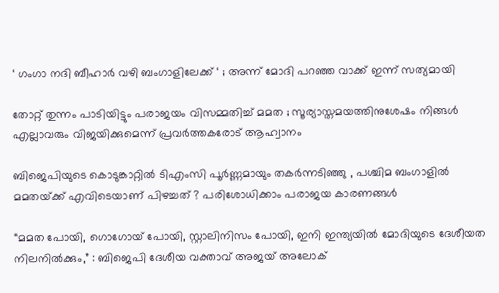‘ ഗംഗാ നദി ബീഹാർ വഴി ബംഗാളിലേക്ക് ‘ ; അന്ന് മോദി പറഞ്ഞ വാക്ക് ഇന്ന് സത്യമായി

തോറ്റ് തുന്നം പാടിയിട്ടും പരാജയം വിസമ്മതിച്ച് മമത ; സൂര്യാസ്തമയത്തിനുശേഷം നിങ്ങൾ എല്ലാവരും വിജയിക്കുമെന്ന് പ്രവർത്തകരോട് ആഹ്വാനം

ബിജെപിയുടെ കൊടുങ്കാറ്റിൽ ടിഎംസി പൂർണ്ണമായും തകർന്നടിഞ്ഞു , പശ്ചിമ ബംഗാളിൽ മമതയ്‌ക്ക് എവിടെയാണ് പിഴച്ചത് ? പരിശോധിക്കാം പരാജയ കാരണങ്ങൾ

“മമത പോയി, ഗൊഗോയ് പോയി, സ്റ്റാലിനിസം പോയി, ഇനി ഇന്ത്യയിൽ മോദിയുടെ ദേശീയത നിലനിൽക്കും,” : ബിജെപി ദേശീയ വക്താവ് അജയ് അലോക്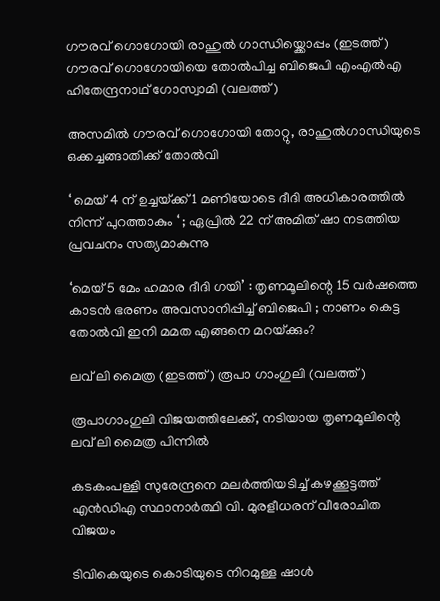ഗൗരവ് ഗൊഗോയി രാഹുല്‍ ഗാന്ധിയ്ക്കൊപ്പം (ഇടത്ത്) ഗൗരവ് ഗൊഗോയിയെ തോല്‍പിച്ച ബിജെപി എംഎല്‍എ ഹിതേന്ദ്രനാഥ് ഗോസ്വാമി (വലത്ത്)

അസമില്‍ ഗൗരവ് ഗൊഗോയി തോറ്റു, രാഹുല്‍ഗാന്ധിയുടെ ഒക്കച്ചങ്ങാതിക്ക് തോല്‍വി

‘ മെയ് 4 ന് ഉച്ചയ്‌ക്ക് 1 മണിയോടെ ദീദി അധികാരത്തിൽ നിന്ന് പുറത്താകും ‘ ; ഏപ്രിൽ 22 ന് അമിത് ഷാ നടത്തിയ പ്രവചനം സത്യമാകുന്നു

‘മെയ് 5 മേം ഹമാര ദീദി ഗയി’ : തൃണമൂലിന്റെ 15 വർഷത്തെ കാടൻ ഭരണം അവസാനിപ്പിച്ച് ബിജെപി ; നാണം കെട്ട തോൽവി ഇനി മമത എങ്ങനെ മറയ്‌ക്കും?

ലവ് ലി മൈത്ര (ഇടത്ത്) രൂപാ ഗാംഗുലി (വലത്ത്)

രൂപാഗാംഗുലി വിജയത്തിലേക്ക്, നടിയായ തൃണമൂലിന്റെ ലവ് ലി മൈത്ര പിന്നില്‍

കടകംപള്ളി സുരേന്ദ്രനെ മലർത്തിയടിച്ച് കഴക്കൂട്ടത്ത് എൻഡിഎ സ്ഥാനാർത്ഥി വി. മുരളീധരന് വീരോചിത വിജയം

ടിവികെയുടെ കൊടിയുടെ നിറമുള്ള ഷാൾ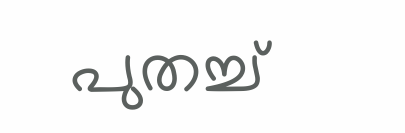പുതച്ച്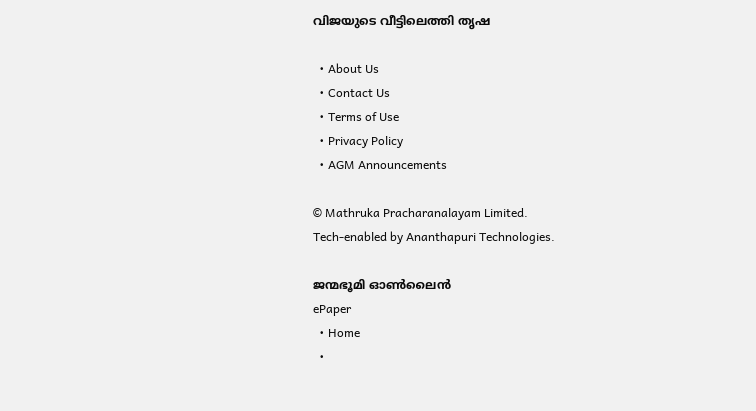വിജയുടെ വീട്ടിലെത്തി തൃഷ

  • About Us
  • Contact Us
  • Terms of Use
  • Privacy Policy
  • AGM Announcements

© Mathruka Pracharanalayam Limited.
Tech-enabled by Ananthapuri Technologies.

ജന്മഭൂമി ഓണ്‍ലൈന്‍
ePaper
  • Home
  •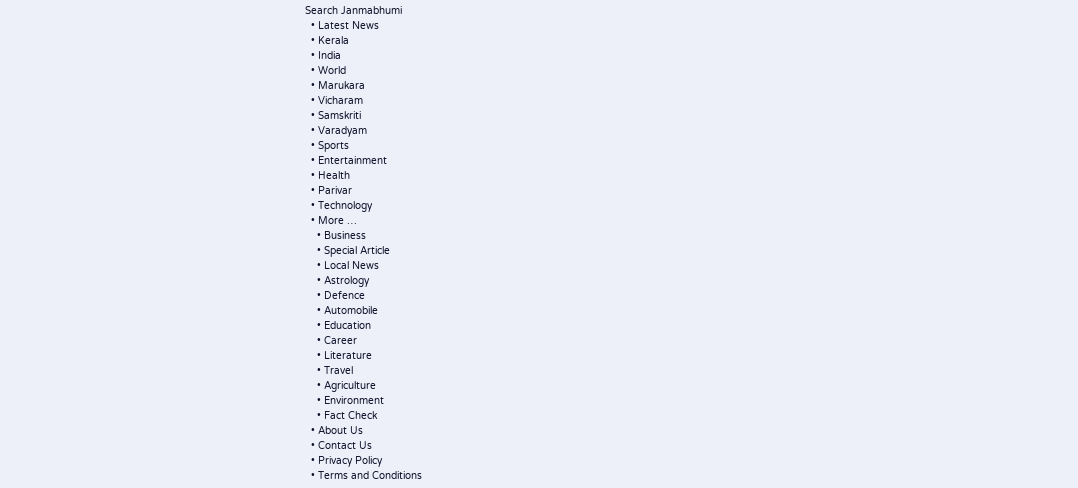Search Janmabhumi
  • Latest News
  • Kerala
  • India
  • World
  • Marukara
  • Vicharam
  • Samskriti
  • Varadyam
  • Sports
  • Entertainment
  • Health
  • Parivar
  • Technology
  • More …
    • Business
    • Special Article
    • Local News
    • Astrology
    • Defence
    • Automobile
    • Education
    • Career
    • Literature
    • Travel
    • Agriculture
    • Environment
    • Fact Check
  • About Us
  • Contact Us
  • Privacy Policy
  • Terms and Conditions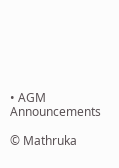• AGM Announcements

© Mathruka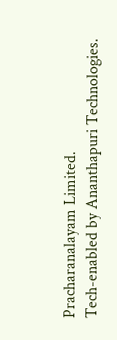Pracharanalayam Limited.
Tech-enabled by Ananthapuri Technologies.